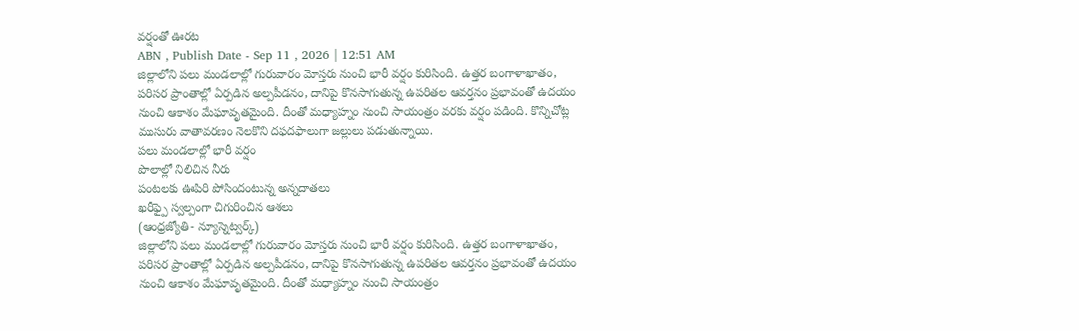వర్షంతో ఊరట
ABN , Publish Date - Sep 11 , 2026 | 12:51 AM
జిల్లాలోని పలు మండలాల్లో గురువారం మోస్తరు నుంచి భారీ వర్షం కురిసింది. ఉత్తర బంగాళాఖాతం, పరిసర ప్రాంతాల్లో ఏర్పడిన అల్పపీడనం, దానిపై కొనసాగుతున్న ఉపరితల ఆవర్తనం ప్రభావంతో ఉదయం నుంచి ఆకాశం మేఘావృతమైంది. దీంతో మధ్యాహ్నం నుంచి సాయంత్రం వరకు వర్షం పడింది. కొన్నిచోట్ల ముసురు వాతావరణం నెలకొని దఫదఫాలుగా జల్లులు పడుతున్నాయి.
పలు మండలాల్లో భారీ వర్షం
పొలాల్లో నిలిచిన నీరు
పంటలకు ఊపిరి పోసిందంటున్న అన్నదాతలు
ఖరీఫ్పై స్వల్పంగా చిగురించిన ఆశలు
(ఆంధ్రజ్యోతి- న్యూస్నెట్వర్క్)
జిల్లాలోని పలు మండలాల్లో గురువారం మోస్తరు నుంచి భారీ వర్షం కురిసింది. ఉత్తర బంగాళాఖాతం, పరిసర ప్రాంతాల్లో ఏర్పడిన అల్పపీడనం, దానిపై కొనసాగుతున్న ఉపరితల ఆవర్తనం ప్రభావంతో ఉదయం నుంచి ఆకాశం మేఘావృతమైంది. దీంతో మధ్యాహ్నం నుంచి సాయంత్రం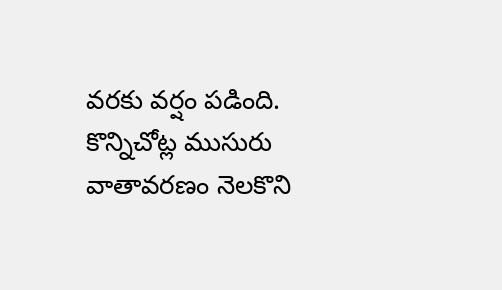వరకు వర్షం పడింది. కొన్నిచోట్ల ముసురు వాతావరణం నెలకొని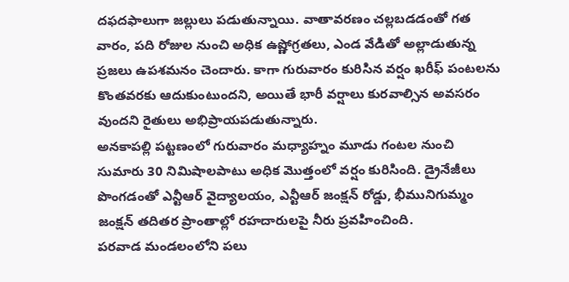దఫదఫాలుగా జల్లులు పడుతున్నాయి. వాతావరణం చల్లబడడంతో గత వారం, పది రోజుల నుంచి అధిక ఉష్ణోగ్రతలు, ఎండ వేడితో అల్లాడుతున్న ప్రజలు ఉపశమనం చెందారు. కాగా గురువారం కురిసిన వర్షం ఖరీఫ్ పంటలను కొంతవరకు ఆదుకుంటుందని, అయితే భారీ వర్షాలు కురవాల్సిన అవసరం వుందని రైతులు అభిప్రాయపడుతున్నారు.
అనకాపల్లి పట్టణంలో గురువారం మధ్యాహ్నం మూడు గంటల నుంచి సుమారు 30 నిమిషాలపాటు అధిక మొత్తంలో వర్షం కురిసింది. డ్రైనేజీలు పొంగడంతో ఎన్టీఆర్ వైద్యాలయం, ఎన్టీఆర్ జంక్షన్ రోడ్డు, భీమునిగుమ్మం జంక్షన్ తదితర ప్రాంతాల్లో రహదారులపై నీరు ప్రవహించింది.
పరవాడ మండలంలోని పలు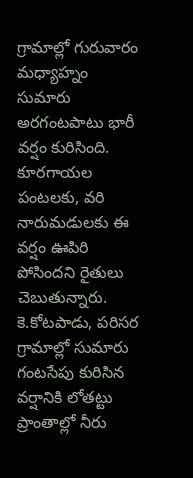గ్రామాల్లో గురువారం మధ్యాహ్నం సుమారు అరగంటపాటు భారీ వర్షం కురిసింది. కూరగాయల పంటలకు, వరి నారుమడులకు ఈ వర్షం ఊపిరి పోసిందని రైతులు చెబుతున్నారు. కె.కోటపాడు, పరిసర గ్రామాల్లో సుమారు గంటసేపు కురిసిన వర్షానికి లోతట్టు ప్రాంతాల్లో నీరు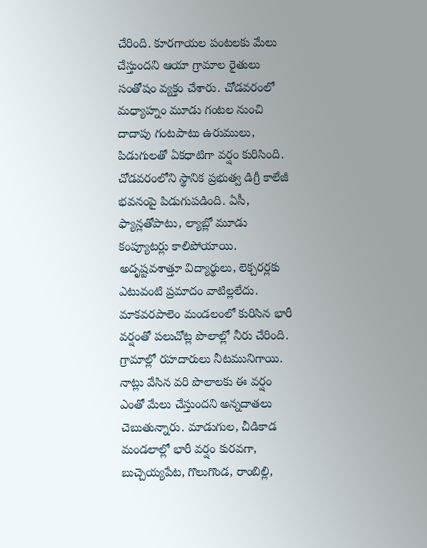చేరింది. కూరగాయల పంటలకు మేలు చేస్తుందని ఆయా గ్రామాల రైతులు సంతోషం వ్యక్తం చేశారు. చోడవరంలో మధ్యాహ్నం మూడు గంటల నుంచి దాదాపు గంటపాటు ఉరుములు, పిడుగులతో ఏకధాటిగా వర్షం కురిసింది. చోడవరంలోని స్థానిక ప్రభుత్వ డిగ్రీ కాలేజీ భవనంపై పిడుగుపడింది. ఏసీ, ఫ్యాన్లతోపాటు, ల్యాబ్లో మూడు కంప్యూటర్లు కాలిపోయాయి. అదృష్టవశాత్తూ విద్యార్థులు, లెక్చరర్లకు ఎటువంటి ప్రమాదం వాటిల్లలేదు.
మాకవరపాలెం మండలంలో కురిసిన భారీ వర్షంతో పలుచోట్ల పొలాల్లో నీరు చేరింది. గ్రామాల్లో రహదారులు నీటమునిగాయి. నాట్లు వేసిన వరి పొలాలకు ఈ వర్షం ఎంతో మేలు చేస్తుందని అన్నదాతలు చెబుతున్నారు. మాడుగుల, చీడికాడ మండలాల్లో భారీ వర్షం కురవగా, బుచ్చెయ్యపేట, గొలుగొండ, రాంబిల్లి,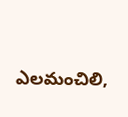ఎలమంచిలి,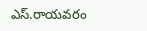ఎస్.రాయవరం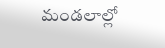మండలాల్లో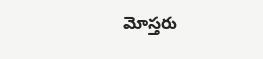మోస్తరు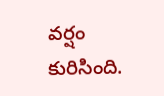వర్షం కురిసింది.